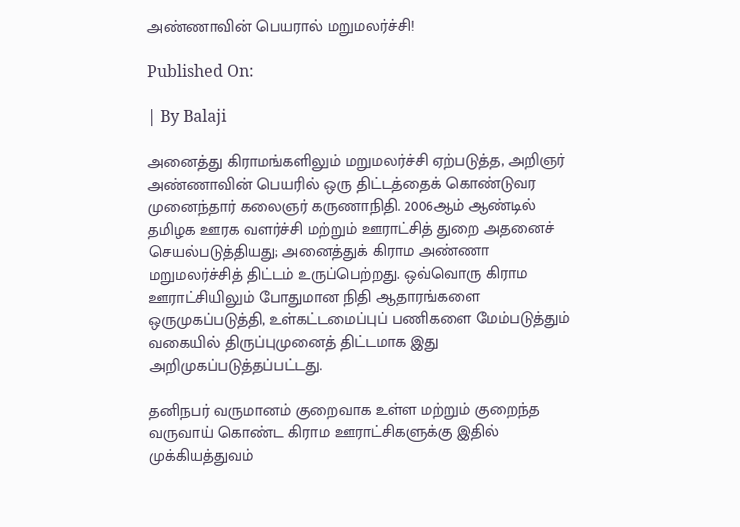அண்ணாவின் பெயரால் மறுமலர்ச்சி!

Published On:

| By Balaji

அனைத்து கிராமங்களிலும் மறுமலர்ச்சி ஏற்படுத்த, அறிஞர் அண்ணாவின் பெயரில் ஒரு திட்டத்தைக் கொண்டுவர முனைந்தார் கலைஞர் கருணாநிதி. 2006ஆம் ஆண்டில் தமிழக ஊரக வளர்ச்சி மற்றும் ஊராட்சித் துறை அதனைச் செயல்படுத்தியது; அனைத்துக் கிராம அண்ணா மறுமலர்ச்சித் திட்டம் உருப்பெற்றது. ஒவ்வொரு கிராம ஊராட்சியிலும் போதுமான நிதி ஆதாரங்களை ஒருமுகப்படுத்தி, உள்கட்டமைப்புப் பணிகளை மேம்படுத்தும் வகையில் திருப்புமுனைத் திட்டமாக இது அறிமுகப்படுத்தப்பட்டது.

தனிநபர் வருமானம் குறைவாக உள்ள மற்றும் குறைந்த வருவாய் கொண்ட கிராம ஊராட்சிகளுக்கு இதில் முக்கியத்துவம்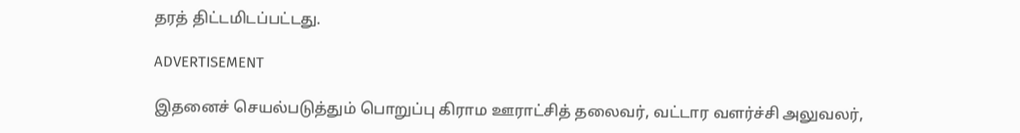தரத் திட்டமிடப்பட்டது.

ADVERTISEMENT

இதனைச் செயல்படுத்தும் பொறுப்பு கிராம ஊராட்சித் தலைவர், வட்டார வளர்ச்சி அலுவலர்,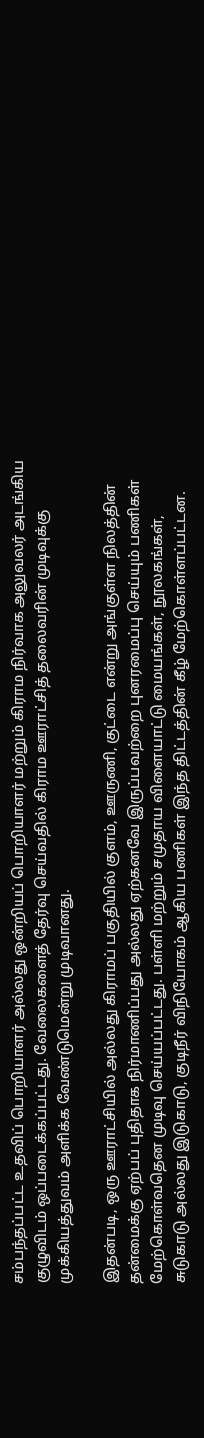சம்பந்தப்பட்ட உதவிப் பொறியாளர் அல்லது ஒன்றியப் பொறியாளர் மற்றும் கிராம நிர்வாக அலுவலர் அடங்கிய குழுவிடம் ஒப்படைக்கப்பட்டது. வேலைகளைத் தேர்வு செய்வதில் கிராம ஊராட்சித் தலைவரின் முடிவுக்கு முக்கியத்துவம் அளிக்க வேண்டுமென்று முடிவானது.

இதன்படி, ஒரு ஊராட்சியில் அல்லது கிராமப் பகுதியில் குளம், ஊருணி, குட்டை என்று அங்குள்ள நிலத்தின் தன்மைக்கு ஏற்பப் புதிதாக நிர்மாணிப்பது அல்லது ஏற்கனவே இருப்பவற்றை புனரமைப்பு செய்யும் பணிகள் மேற்கொள்வதென முடிவு செய்யப்பட்டது. பள்ளி மற்றும் சமுதாய விளையாட்டு மையங்கள், நூலகங்கள், சுடுகாடு அல்லது இடுகாடு, குடிநீர் விநியோகம் ஆகிய பணிகள் இந்த திட்டத்தின் கீழ் மேற்கொள்ளப்பட்டன.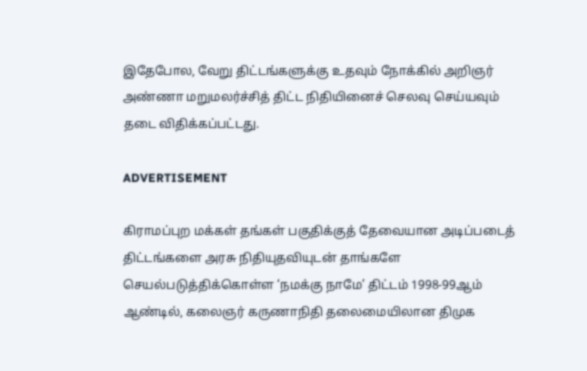இதேபோல, வேறு திட்டங்களுக்கு உதவும் நோக்கில் அறிஞர் அண்ணா மறுமலர்ச்சித் திட்ட நிதியினைச் செலவு செய்யவும் தடை விதிக்கப்பட்டது.

ADVERTISEMENT

கிராமப்புற மக்கள் தங்கள் பகுதிக்குத் தேவையான அடிப்படைத் திட்டங்களை அரசு நிதியுதவியுடன் தாங்களே செயல்படுத்திக்கொள்ள ‘நமக்கு நாமே’ திட்டம் 1998-99ஆம் ஆண்டில், கலைஞர் கருணாநிதி தலைமையிலான திமுக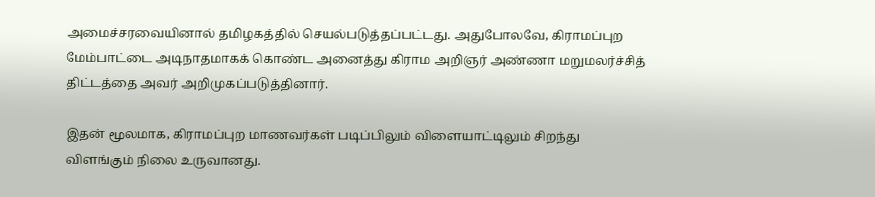அமைச்சரவையினால் தமிழகத்தில் செயல்படுத்தப்பட்டது. அதுபோலவே, கிராமப்புற மேம்பாட்டை அடிநாதமாகக் கொண்ட அனைத்து கிராம அறிஞர் அண்ணா மறுமலர்ச்சித் திட்டத்தை அவர் அறிமுகப்படுத்தினார்.

இதன் மூலமாக, கிராமப்புற மாணவர்கள் படிப்பிலும் விளையாட்டிலும் சிறந்து விளங்கும் நிலை உருவானது.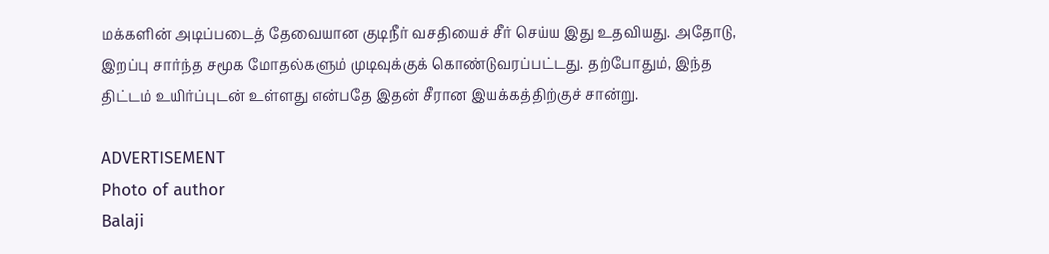மக்களின் அடிப்படைத் தேவையான குடிநீர் வசதியைச் சீர் செய்ய இது உதவியது. அதோடு, இறப்பு சார்ந்த சமூக மோதல்களும் முடிவுக்குக் கொண்டுவரப்பட்டது. தற்போதும், இந்த திட்டம் உயிர்ப்புடன் உள்ளது என்பதே இதன் சீரான இயக்கத்திற்குச் சான்று.

ADVERTISEMENT
Photo of author
Balaji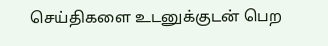செய்திகளை உடனுக்குடன் பெற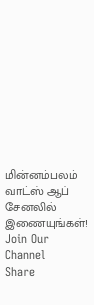மின்னம்பலம் வாட்ஸ் ஆப் சேனலில் இணையுங்கள்!
Join Our Channel
Share